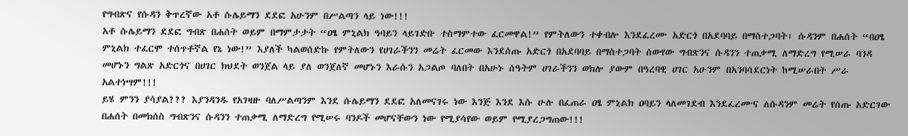የግብጽና የሱዳን ቅጥረኛው አቶ ሱሌይማን ደደፎ አሁንም በሥልጣን ላይ ነው!!!
አቶ ሱሌይማን ደደፎ ግብጽ በሐሰት ወይም በማምታታት “ዐፄ ምኒልክ ዓባይን ላይገድቡ ተስማምተው ፈርመዋል!” የምትለውን ተቀብሎ እንደፈረሙ አድርጎ በአደባባይ በማስተጋባት፣ ሱዳንም በሐሰት “በዐፄ ምኒልክ ተፈርሞ ተሰጥቶኛል የኔ ነው!” እያለች ካልወሰድኩ የምትለውን የሀገራችንን መሬት ፈርመው እንደሰጡ አድርጎ በአደባባይ በማስተጋባት ሰውየው ግብጽንና ሱዳንን ተጠቃሚ ለማድረግ የሚሠራ ባንዳ መሆኑን ግልጽ አድርጎና በሀገር ክህደት ወንጀል ላይ ያለ ወንጀለኛ መሆኑን እራሱን አጋልጦ ባለበት በአሁኑ ሰዓትም ሀገራችንን ወክሎ ያውም በዓረባዊ ሀገር አሁንም በአንባሳደርነት ከሚሠራበት ሥራ አልተነሣም!!!
ይሄ ምንን ያሳያል??? እያንዳንዱ የአገዛዙ ባለሥልጣንም እንደ ሱሌይማን ደደፎ አለመናገሩ ነው እንጅ እንደ እሱ ሁሉ በፈጠራ ዐፄ ምኒልክ ዐባይን ላለመገደብ እንደፈረሙና ለሱዳንም መሬት የሰጡ አድርገው በሐሰት በመክሰስ ግብጽንና ሱዳንን ተጠቃሚ ለማድረግ የሚሠሩ ባንዶች መሆናቸውን ነው የሚያሳየው ወይም የሚያረጋግጠው!!!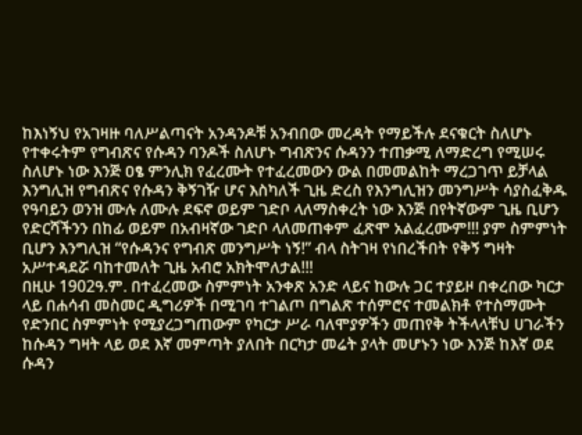ከእነኝህ የአገዛዙ ባለሥልጣናት አንዳንዶቹ አንብበው መረዳት የማይችሉ ደናቁርት ስለሆኑ የተቀሩትም የግብጽና የሱዳን ባንዶች ስለሆኑ ግብጽንና ሱዳንን ተጠቃሚ ለማድረግ የሚሠሩ ስለሆኑ ነው እንጅ ዐፄ ምንሊክ የፈረሙት የተፈረመውን ውል በመመልከት ማረጋገጥ ይቻላል እንግሊዝ የግብጽና የሱዳን ቅኝገዥ ሆና እስካለች ጊዜ ድረስ የእንግሊዝን መንግሥት ሳያስፈቅዱ የዓባይን ወንዝ ሙሉ ለሙሉ ደፍኖ ወይም ገድቦ ላለማስቀረት ነው እንጅ በየትኛውም ጊዜ ቢሆን የድርሻችንን በከፊ ወይም በአብዛኛው ገድቦ ላለመጠቀም ፈጽሞ አልፈረሙም!!! ያም ስምምነት ቢሆን እንግሊዝ “የሱዳንና የግብጽ መንግሥት ነኝ!” ብላ ስትገዛ የነበረችበት የቅኝ ግዛት አሥተዳደሯ ባከተመለት ጊዜ አብሮ አክትሞለታል!!!
በዚሁ 1902ዓ.ም. በተፈረመው ስምምነት አንቀጽ አንድ ላይና ከውሉ ጋር ተያይዞ በቀረበው ካርታ ላይ በሐሳብ መስመር ዲግሪዎች በሚገባ ተገልጦ በግልጽ ተሰምሮና ተመልክቶ የተስማሙት የድንበር ስምምነት የሚያረጋግጠውም የካርታ ሥራ ባለሞያዎችን መጠየቅ ትችላላቹህ ሀገራችን ከሱዳን ግዛት ላይ ወደ እኛ መምጣት ያለበት በርካታ መሬት ያላት መሆኑን ነው እንጅ ከእኛ ወደ ሱዳን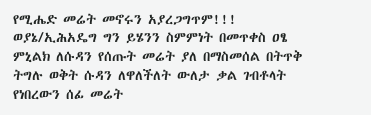የሚሔድ መሬት መኖሩን አያረጋግጥም!!! ወያኔ/ኢሕአዴግ ግን ይሄንን ስምምነት በመጥቀስ ዐፄ ምኒልክ ለሱዳን የሰጡት መሬት ያለ በማስመሰል በትጥቅ ትግሉ ወቅት ሱዳን ለዋለችለት ውለታ ቃል ገብቶላት የነበረውን ሰፊ መሬት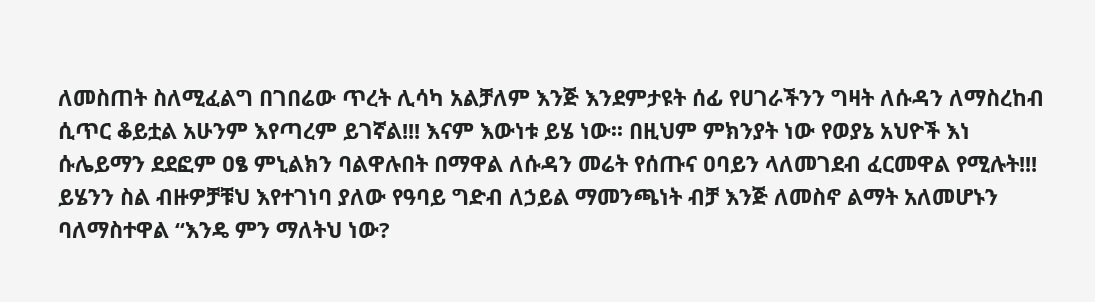ለመስጠት ስለሚፈልግ በገበሬው ጥረት ሊሳካ አልቻለም እንጅ እንደምታዩት ሰፊ የሀገራችንን ግዛት ለሱዳን ለማስረከብ ሲጥር ቆይቷል አሁንም እየጣረም ይገኛል!!! እናም እውነቱ ይሄ ነው፡፡ በዚህም ምክንያት ነው የወያኔ አህዮች እነ ሱሌይማን ደደፎም ዐፄ ምኒልክን ባልዋሉበት በማዋል ለሱዳን መሬት የሰጡና ዐባይን ላለመገደብ ፈርመዋል የሚሉት!!!
ይሄንን ስል ብዙዎቻቹህ እየተገነባ ያለው የዓባይ ግድብ ለኃይል ማመንጫነት ብቻ እንጅ ለመስኖ ልማት አለመሆኑን ባለማስተዋል “እንዴ ምን ማለትህ ነው?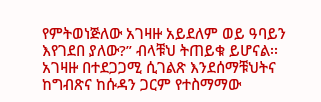የምትወነጅለው አገዛዙ አይደለም ወይ ዓባይን እየገደበ ያለው?” ብላቹህ ትጠይቁ ይሆናል፡፡ አገዛዙ በተደጋጋሚ ሲገልጽ እንደሰማቹህትና ከግብጽና ከሱዳን ጋርም የተስማማው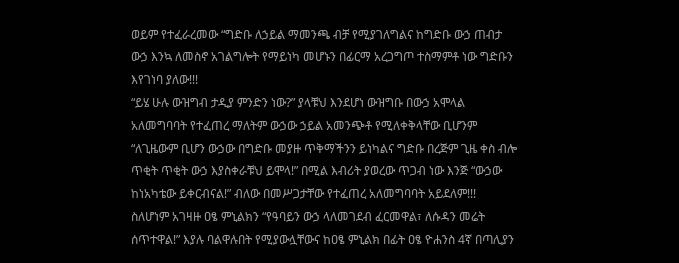ወይም የተፈራረመው “ግድቡ ለኃይል ማመንጫ ብቻ የሚያገለግልና ከግድቡ ውኃ ጠብታ ውኃ እንኳ ለመስኖ አገልግሎት የማይነካ መሆኑን በፊርማ አረጋግጦ ተስማምቶ ነው ግድቡን እየገነባ ያለው!!!
“ይሄ ሁሉ ውዝግብ ታዲያ ምንድን ነው?” ያላቹህ እንደሆነ ውዝግቡ በውኃ አሞላል አለመግባባት የተፈጠረ ማለትም ውኃው ኃይል አመንጭቶ የሚለቀቅላቸው ቢሆንም “ለጊዜውም ቢሆን ውኃው በግድቡ መያዙ ጥቅማችንን ይነካልና ግድቡ በረጅም ጊዜ ቀስ ብሎ ጥቂት ጥቂት ውኃ እያስቀራቹህ ይሞላ!” በሚል እብሪት ያወረው ጥጋብ ነው እንጅ “ውኃው ከነአካቴው ይቀርብናል!” ብለው በመሥጋታቸው የተፈጠረ አለመግባባት አይደለም!!!
ስለሆነም አገዛዙ ዐፄ ምኒልክን “የዓባይን ውኃ ላለመገደብ ፈርመዋል፣ ለሱዳን መሬት ሰጥተዋል!” እያሉ ባልዋሉበት የሚያውሏቸውና ከዐፄ ምኒልክ በፊት ዐፄ ዮሐንስ 4ኛ በጣሊያን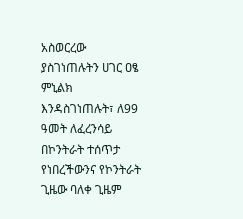አስወርረው ያስገነጠሉትን ሀገር ዐፄ ምኒልክ እንዳስገነጠሉት፣ ለ99 ዓመት ለፈረንሳይ በኮንትራት ተሰጥታ የነበረችውንና የኮንትራት ጊዜው ባለቀ ጊዜም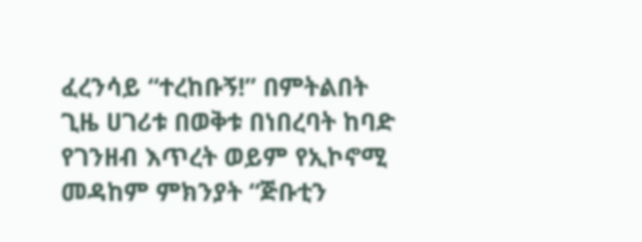ፈረንሳይ “ተረከቡኝ!” በምትልበት ጊዜ ሀገሪቱ በወቅቱ በነበረባት ከባድ የገንዘብ እጥረት ወይም የኢኮኖሚ መዳከም ምክንያት “ጅቡቲን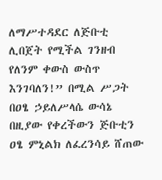ለማሥተዳደር ለጅቡቲ ሊበጀት የሚችል ገንዘብ የለንም ቀውስ ውስጥ እንገባለን!” በሚል ሥጋት በዐፄ ኃይለሥላሴ ውሳኔ በዚያው የቀረችውን ጅቡቲን ዐፄ ምኒልክ ለፈረንሳይ ሸጠው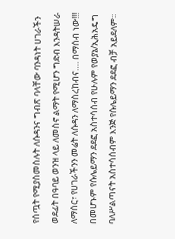የሰጧት የሚያስመስሉት ለሱዳንና ግብጽ ባላቸው ባንዳነት ሀገራችን ወደፊት በዓባይ ወንዝ ላይ ለመስኖ ልማት የሚሆን ግድብ እንዳትሠራ ለማሰር፣ የሀገራችንን መሬት ለሱዳን ለማስረከብና…. በማሰብ ነው!!! በመሆኑም የሱሌይማን ደደፎ አስተሳሰብ የሁሉም የወያኔ/ኢሕአዴግ ባለሥልጣናት አስተሳሰብም እንጅ የሱሌይማን ደደፎ ብቻ አይደለም፡፡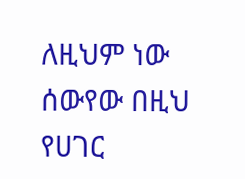ለዚህም ነው ሰውየው በዚህ የሀገር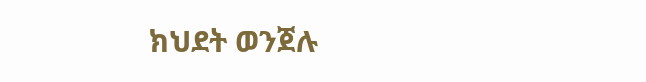ክህደት ወንጀሉ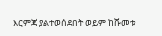እርምጃ ያልተወሰደበት ወይም ከሹመቱ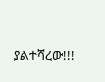ያልተሻረው!!!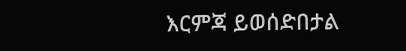እርምጃ ይወሰድበታል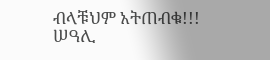ብላቹህም አትጠብቁ!!!
ሠዓሊ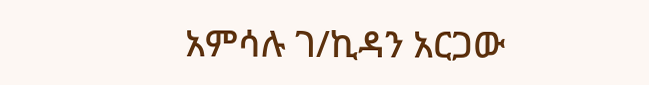አምሳሉ ገ/ኪዳን አርጋው